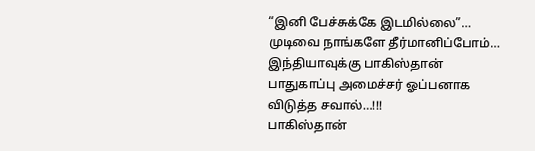“இனி பேச்சுக்கே இடமில்லை”… முடிவை நாங்களே தீர்மானிப்போம்… இந்தியாவுக்கு பாகிஸ்தான் பாதுகாப்பு அமைச்சர் ஓப்பனாக விடுத்த சவால்…!!!
பாகிஸ்தான்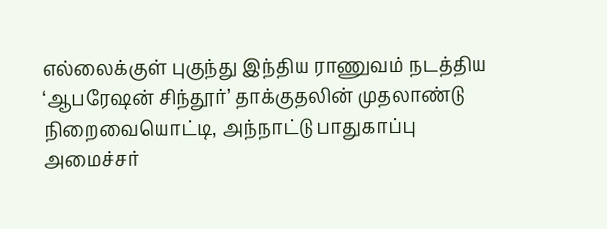எல்லைக்குள் புகுந்து இந்திய ராணுவம் நடத்திய ‘ஆபரேஷன் சிந்தூர்’ தாக்குதலின் முதலாண்டு நிறைவையொட்டி, அந்நாட்டு பாதுகாப்பு அமைச்சர்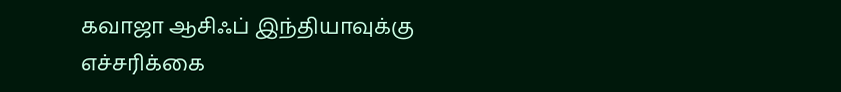கவாஜா ஆசிஃப் இந்தியாவுக்கு எச்சரிக்கை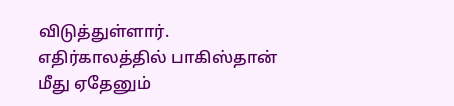விடுத்துள்ளார். எதிர்காலத்தில் பாகிஸ்தான் மீது ஏதேனும்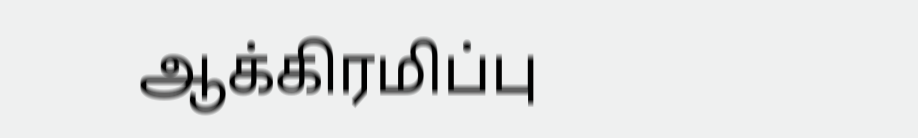ஆக்கிரமிப்பு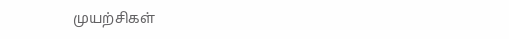முயற்சிகள்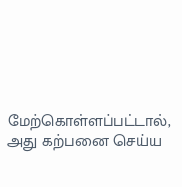மேற்கொள்ளப்பட்டால், அது கற்பனை செய்ய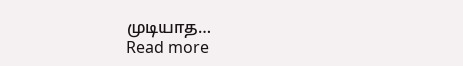முடியாத…
Read more